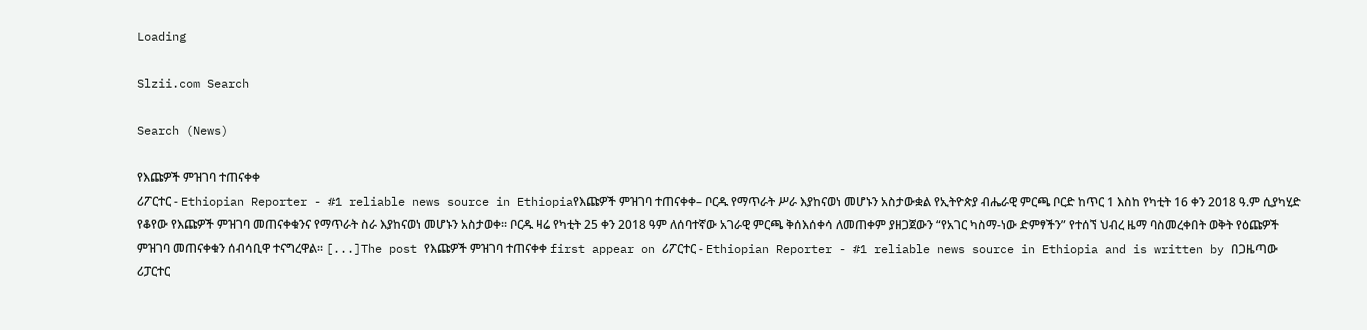Loading

Slzii.com Search

Search (News)

የእጩዎች ምዝገባ ተጠናቀቀ
ሪፖርተር - Ethiopian Reporter - #1 reliable news source in Ethiopiaየእጩዎች ምዝገባ ተጠናቀቀ– ቦርዱ የማጥራት ሥራ እያከናወነ መሆኑን አስታውቋል የኢትዮጵያ ብሔራዊ ምርጫ ቦርድ ከጥር 1 እስከ የካቲት 16 ቀን 2018 ዓ.ም ሲያካሂድ የቆየው የእጩዎች ምዝገባ መጠናቀቁንና የማጥራት ስራ እያከናወነ መሆኑን አስታወቀ። ቦርዱ ዛሬ የካቲት 25 ቀን 2018 ዓም ለሰባተኛው አገራዊ ምርጫ ቅሰእሰቀሳ ለመጠቀም ያዘጋጀውን “የአገር ካስማ-ነው ድምፃችን” የተሰኘ ህብረ ዜማ ባስመረቀበት ወቅት የዕጩዎች ምዝገባ መጠናቀቁን ሰብሳቢዋ ተናግረዋል። [...]The post የእጩዎች ምዝገባ ተጠናቀቀ first appear on ሪፖርተር - Ethiopian Reporter - #1 reliable news source in Ethiopia and is written by በጋዜጣው ሪፓርተር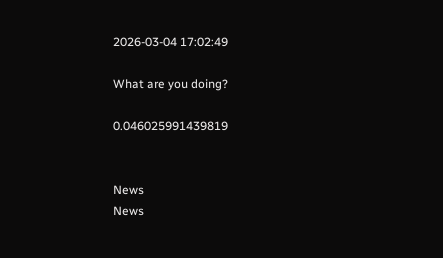2026-03-04 17:02:49

What are you doing?

0.046025991439819


News
News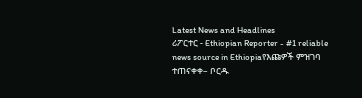Latest News and Headlines
ሪፖርተር - Ethiopian Reporter - #1 reliable news source in Ethiopiaየእጩዎች ምዝገባ ተጠናቀቀ– ቦርዱ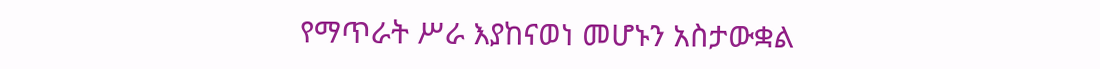የማጥራት ሥራ እያከናወነ መሆኑን አስታውቋል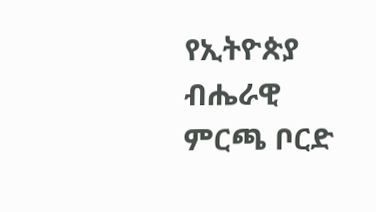የኢትዮጵያ ብሔራዊ ምርጫ ቦርድ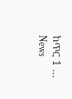ከጥር 1 ...
News